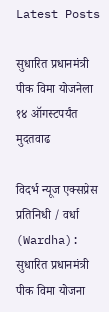Latest Posts

सुधारित प्रधानमंत्री पीक विमा योजनेला १४ ऑगस्टपर्यंत मुदतवाढ

विदर्भ न्यूज एक्सप्रेस
प्रतिनिधी / वर्धा (Wardha): सुधारित प्रधानमंत्री पीक विमा योजना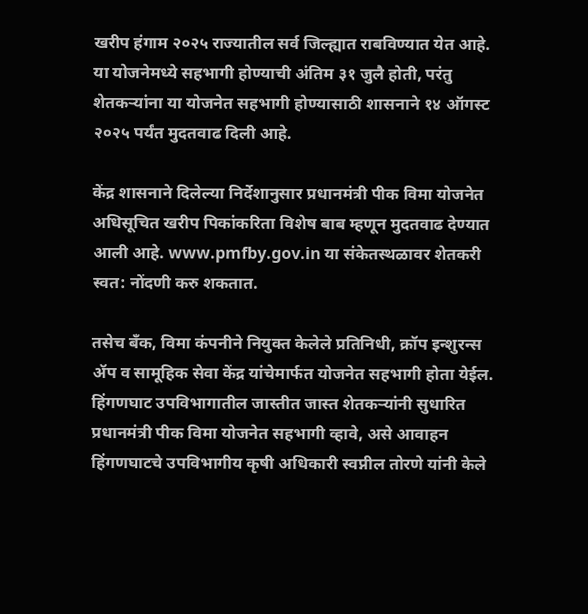खरीप हंगाम २०२५ राज्यातील सर्व जिल्ह्यात राबविण्यात येत आहे. या योजनेमध्ये सहभागी होण्याची अंतिम ३१ जुलै होती, परंतु शेतकऱ्यांना या योजनेत सहभागी होण्यासाठी शासनाने १४ ऑगस्ट २०२५ पर्यंत मुदतवाढ दिली आहे.

केंद्र शासनाने दिलेल्या निर्देशानुसार प्रधानमंत्री पीक विमा योजनेत अधिसूचित खरीप पिकांकरिता विशेष बाब म्हणून मुदतवाढ देण्यात आली आहे. www.pmfby.gov.in या संकेतस्थळावर शेतकरी स्वत: नोंदणी करु शकतात.

तसेच बँक, विमा कंपनीने नियुक्त केलेले प्रतिनिधी, क्रॉप इन्शुरन्स ॲप व सामूहिक सेवा केंद्र यांचेमार्फत योजनेत सहभागी होता येईल. हिंगणघाट उपविभागातील जास्तीत जास्त शेतकऱ्यांनी सुधारित प्रधानमंत्री पीक विमा योजनेत सहभागी व्हावे, असे आवाहन हिंगणघाटचे उपविभागीय कृषी अधिकारी स्वप्नील तोरणे यांनी केले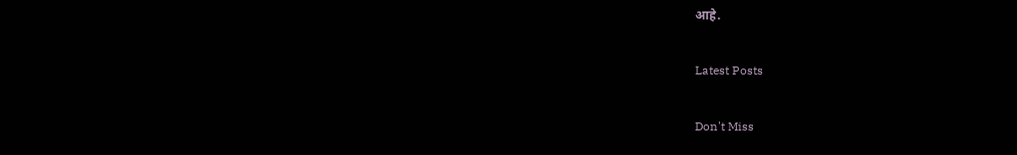आहे.

Latest Posts

Don't Miss